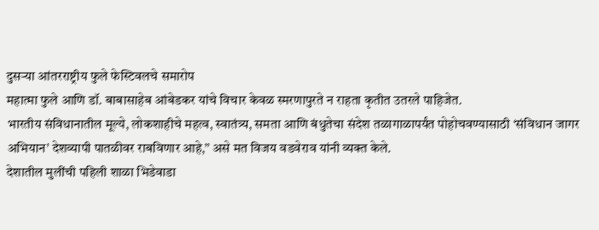दुसऱ्या आंतरराष्ट्रीय फुले फेस्टिवलचे समारोप
महात्मा फुले आणि डॉ. बाबासाहेब आंबेडकर यांचे विचार केवळ स्मरणापुरते न राहता कृतीत उतरले पाहिजेत.
भारतीय संविधानातील मूल्ये, लोकशाहीचे महत्व, स्वातंत्र्य, समता आणि बंधुतेचा संदेश तळागाळापर्यंत पोहोचवण्यासाठी ‘संविधान जागर अभियान’ देशव्यापी पातळीवर राबविणार आहे,” असे मत विजय वडवेराव यांनी व्यक्त केले.
देशातील मुलींची पहिली शाळा भिडेवाडा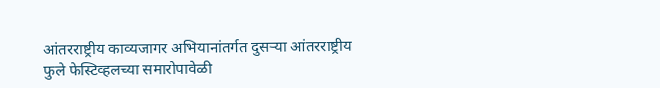आंतरराष्ट्रीय काव्यजागर अभियानांतर्गत दुसऱ्या आंतरराष्ट्रीय फुले फेस्टिव्हलच्या समारोपावेळी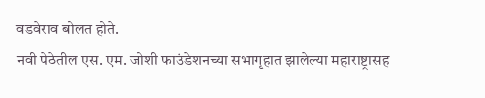वडवेराव बोलत होते.
नवी पेठेतील एस. एम. जोशी फाउंडेशनच्या सभागृहात झालेल्या महाराष्ट्रासह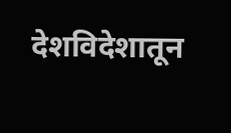देशविदेशातून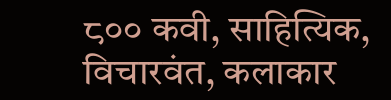८०० कवी, साहित्यिक, विचारवंत, कलाकार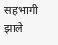सहभागी झाले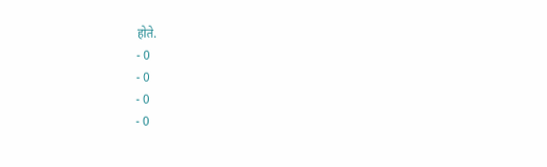होते.
- 0
- 0
- 0
- 0